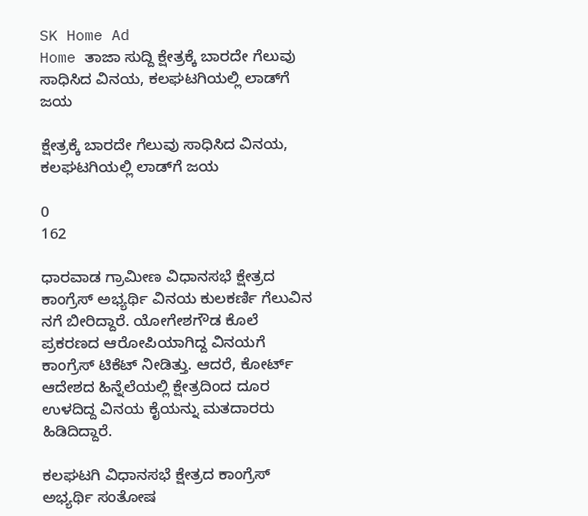SK Home Ad
Home ತಾಜಾ ಸುದ್ದಿ ಕ್ಷೇತ್ರಕ್ಕೆ ಬಾರದೇ ಗೆಲುವು ಸಾಧಿಸಿದ ವಿನಯ, ಕಲಘಟಗಿಯಲ್ಲಿ ಲಾಡ್‌ಗೆ ಜಯ

ಕ್ಷೇತ್ರಕ್ಕೆ ಬಾರದೇ ಗೆಲುವು ಸಾಧಿಸಿದ ವಿನಯ, ಕಲಘಟಗಿಯಲ್ಲಿ ಲಾಡ್‌ಗೆ ಜಯ

0
162

ಧಾರವಾಡ ಗ್ರಾಮೀಣ ವಿಧಾನಸಭೆ ಕ್ಷೇತ್ರದ ಕಾಂಗ್ರೆಸ್‌ ಅಭ್ಯರ್ಥಿ ವಿನಯ ಕುಲಕರ್ಣಿ ಗೆಲುವಿನ ನಗೆ ಬೀರಿದ್ದಾರೆ. ಯೋಗೇಶಗೌಡ ಕೊಲೆ ಪ್ರಕರಣದ ಆರೋಪಿಯಾಗಿದ್ದ ವಿನಯಗೆ ಕಾಂಗ್ರೆಸ್‌ ಟಿಕೆಟ್‌ ನೀಡಿತ್ತು. ಆದರೆ, ಕೋರ್ಟ್‌ ಆದೇಶದ ಹಿನ್ನೆಲೆಯಲ್ಲಿ ಕ್ಷೇತ್ರದಿಂದ ದೂರ ಉಳದಿದ್ದ ವಿನಯ ಕೈಯನ್ನು ಮತದಾರರು ಹಿಡಿದಿದ್ದಾರೆ.

ಕಲಘಟಗಿ ವಿಧಾನಸಭೆ ಕ್ಷೇತ್ರದ ಕಾಂಗ್ರೆಸ್‌ ಅಭ್ಯರ್ಥಿ ಸಂತೋಷ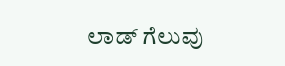ಲಾಡ್‌ ಗೆಲುವು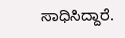ಸಾಧಿಸಿದ್ದಾರೆ.